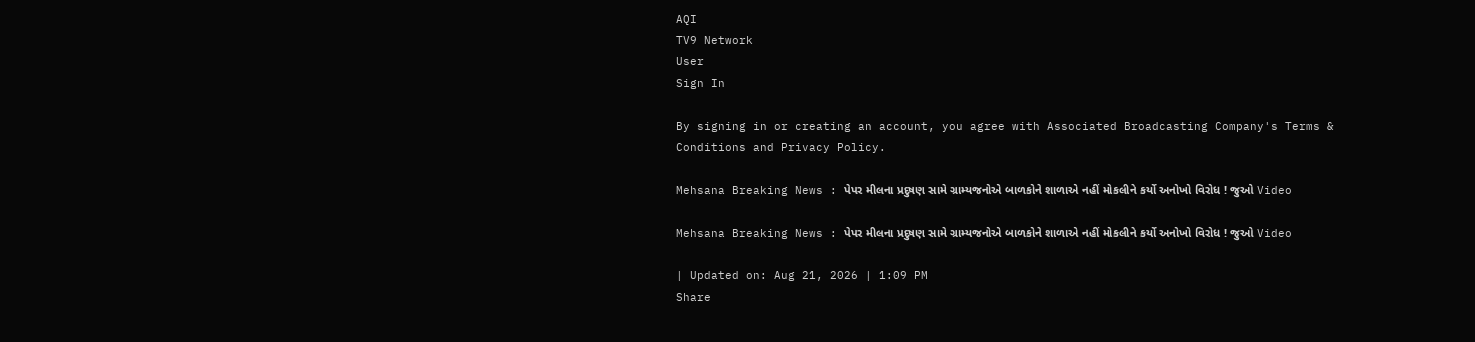AQI
TV9 Network
User
Sign In

By signing in or creating an account, you agree with Associated Broadcasting Company's Terms & Conditions and Privacy Policy.

Mehsana Breaking News : પેપર મીલના પ્રદુષણ સામે ગ્રામ્યજનોએ બાળકોને શાળાએ નહીં મોકલીને કર્યો અનોખો વિરોધ ! જુઓ Video

Mehsana Breaking News : પેપર મીલના પ્રદુષણ સામે ગ્રામ્યજનોએ બાળકોને શાળાએ નહીં મોકલીને કર્યો અનોખો વિરોધ ! જુઓ Video

| Updated on: Aug 21, 2026 | 1:09 PM
Share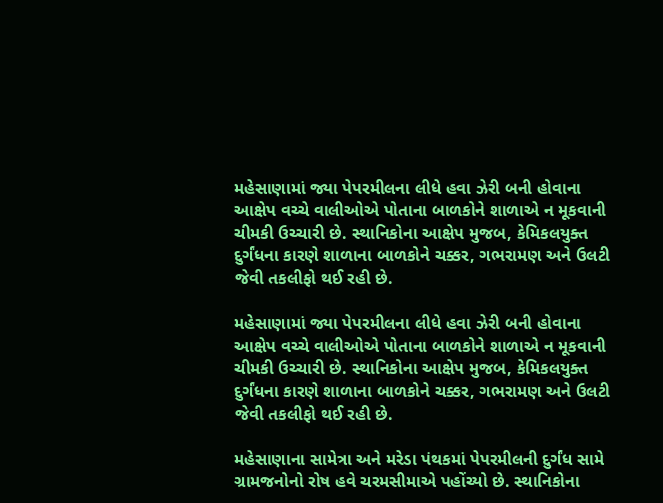મહેસાણામાં જ્યા પેપરમીલના લીધે હવા ઝેરી બની હોવાના આક્ષેપ વચ્ચે વાલીઓએ પોતાના બાળકોને શાળાએ ન મૂકવાની ચીમકી ઉચ્ચારી છે. સ્થાનિકોના આક્ષેપ મુજબ, કેમિકલયુક્ત દુર્ગંધના કારણે શાળાના બાળકોને ચક્કર, ગભરામણ અને ઉલટી જેવી તકલીફો થઈ રહી છે.

મહેસાણામાં જ્યા પેપરમીલના લીધે હવા ઝેરી બની હોવાના આક્ષેપ વચ્ચે વાલીઓએ પોતાના બાળકોને શાળાએ ન મૂકવાની ચીમકી ઉચ્ચારી છે. સ્થાનિકોના આક્ષેપ મુજબ, કેમિકલયુક્ત દુર્ગંધના કારણે શાળાના બાળકોને ચક્કર, ગભરામણ અને ઉલટી જેવી તકલીફો થઈ રહી છે.

મહેસાણાના સામેત્રા અને મરેડા પંથકમાં પેપરમીલની દુર્ગંધ સામે ગ્રામજનોનો રોષ હવે ચરમસીમાએ પહોંચ્યો છે. સ્થાનિકોના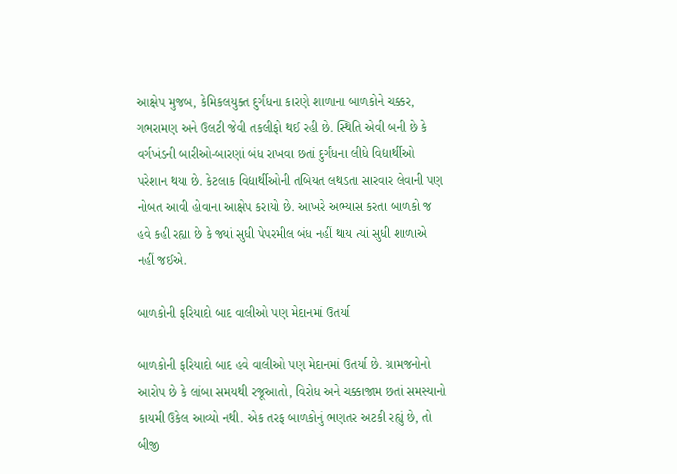આક્ષેપ મુજબ, કેમિકલયુક્ત દુર્ગંધના કારણે શાળાના બાળકોને ચક્કર, ગભરામણ અને ઉલટી જેવી તકલીફો થઈ રહી છે. સ્થિતિ એવી બની છે કે વર્ગખંડની બારીઓ-બારણાં બંધ રાખવા છતાં દુર્ગંધના લીધે વિદ્યાર્થીઓ પરેશાન થયા છે. કેટલાક વિદ્યાર્થીઓની તબિયત લથડતા સારવાર લેવાની પણ નોબત આવી હોવાના આક્ષેપ કરાયો છે. આખરે અભ્યાસ કરતા બાળકો જ હવે કહી રહ્યા છે કે જ્યાં સુધી પેપરમીલ બંધ નહીં થાય ત્યાં સુધી શાળાએ નહીં જઈએ.

બાળકોની ફરિયાદો બાદ વાલીઓ પણ મેદાનમાં ઉતર્યા

બાળકોની ફરિયાદો બાદ હવે વાલીઓ પણ મેદાનમાં ઉતર્યા છે. ગ્રામજનોનો આરોપ છે કે લાંબા સમયથી રજૂઆતો, વિરોધ અને ચક્કાજામ છતાં સમસ્યાનો કાયમી ઉકેલ આવ્યો નથી. એક તરફ બાળકોનું ભણતર અટકી રહ્યું છે, તો બીજી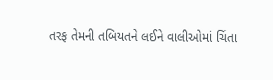તરફ તેમની તબિયતને લઈને વાલીઓમાં ચિંતા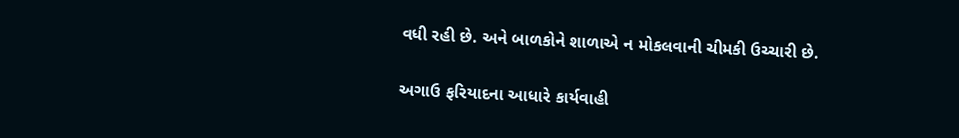વધી રહી છે. અને બાળકોને શાળાએ ન મોકલવાની ચીમકી ઉચ્ચારી છે.

અગાઉ ફરિયાદના આધારે કાર્યવાહી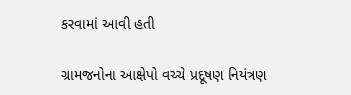કરવામાં આવી હતી

ગ્રામજનોના આક્ષેપો વચ્ચે પ્રદૂષણ નિયંત્રણ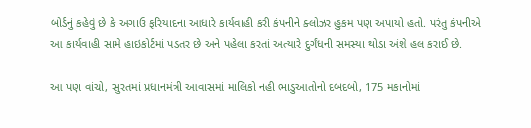બોર્ડનું કહેવું છે કે અગાઉ ફરિયાદના આધારે કાર્યવાહી કરી કંપનીને ક્લોઝર હુકમ પણ અપાયો હતો. પરંતુ કંપનીએ આ કાર્યવાહી સામે હાઇકોર્ટમાં પડતર છે અને પહેલા કરતાં અત્યારે દુર્ગંધની સમસ્યા થોડા અંશે હલ કરાઈ છે.

આ પણ વાંચો, સુરતમાં પ્રધાનમંત્રી આવાસમાં માલિકો નહી ભાડુઆતોનો દબદબો, 175 મકાનોમાં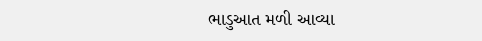ભાડુઆત મળી આવ્યા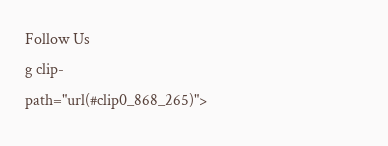Follow Us
g clip-path="url(#clip0_868_265)">